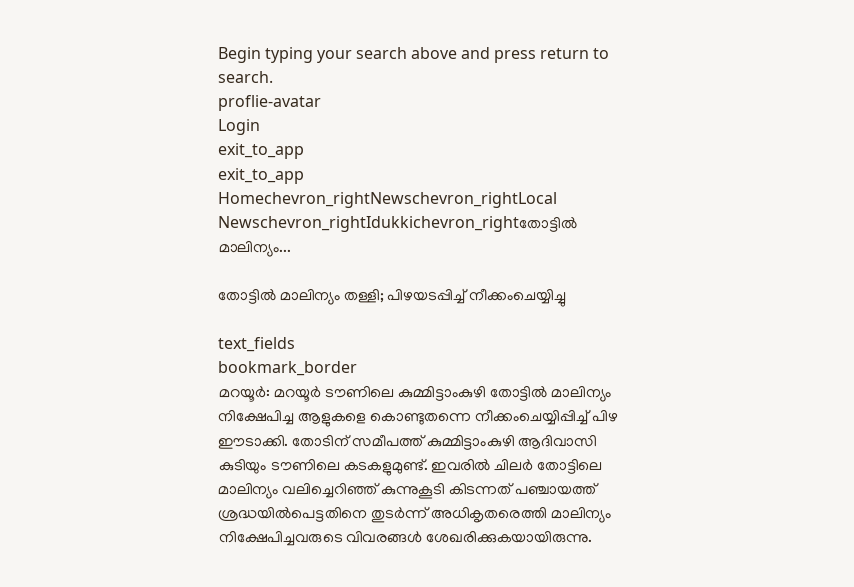Begin typing your search above and press return to search.
proflie-avatar
Login
exit_to_app
exit_to_app
Homechevron_rightNewschevron_rightLocal Newschevron_rightIdukkichevron_rightതോട്ടിൽ മാലിന്യം...

തോട്ടിൽ മാലിന്യം തള്ളി; പിഴയടപ്പിച്ച് നീക്കംചെയ്യിച്ചു

text_fields
bookmark_border
മറയൂർ: മറയൂർ ടൗണിലെ കുമ്മിട്ടാംകുഴി തോട്ടിൽ മാലിന്യം നിക്ഷേപിച്ച ആളുകളെ കൊണ്ടുതന്നെ നീക്കംചെയ്യിപ്പിച്ച് പിഴ ഈടാക്കി. തോടിന് സമീപത്ത് കുമ്മിട്ടാംകുഴി ആദിവാസി കുടിയും ടൗണിലെ കടകളുമുണ്ട്. ഇവരിൽ ചിലർ തോട്ടിലെ മാലിന്യം വലിച്ചെറിഞ്ഞ് കുന്നുകൂടി കിടന്നത് പഞ്ചായത്ത് ശ്രദ്ധയിൽപെട്ടതിനെ തുടർന്ന് അധികൃതരെത്തി മാലിന്യം നിക്ഷേപിച്ചവരുടെ വിവരങ്ങൾ ശേഖരിക്കുകയായിരുന്നു.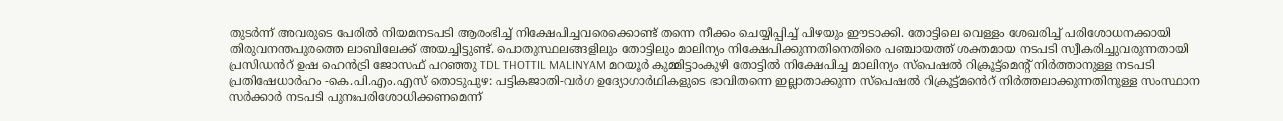തുടർന്ന് അവരുടെ പേരിൽ നിയമനടപടി ആരംഭിച്ച് നിക്ഷേപിച്ചവരെക്കൊണ്ട് തന്നെ നീക്കം ചെയ്യിപ്പിച്ച് പിഴയും ഈടാക്കി. തോട്ടിലെ വെള്ളം ശേഖരിച്ച് പരിശോധനക്കായി തിരുവനന്തപുരത്തെ ലാബിലേക്ക് അയച്ചിട്ടുണ്ട്. പൊതുസ്ഥലങ്ങളിലും തോട്ടിലും മാലിന്യം നിക്ഷേപിക്കുന്നതിനെതിരെ പഞ്ചായത്ത് ശക്തമായ നടപടി സ്വീകരിച്ചുവരുന്നതായി പ്രസിഡൻറ് ഉഷ ഹെൻട്രി ജോസഫ് പറഞ്ഞു TDL THOTTIL MALINYAM മറയൂർ കുമ്മിട്ടാംകുഴി തോട്ടിൽ നിക്ഷേപിച്ച മാലിന്യം സ്പെഷൽ റിക്രൂട്ട്മെന്‍റ് നിർത്താനുള്ള നടപടി പ്രതിഷേധാർഹം -കെ.പി.എം.എസ് തൊടുപുഴ: പട്ടികജാതി-വർഗ ഉദ്യോഗാർഥികളുടെ ഭാവിതന്നെ ഇല്ലാതാക്കുന്ന സ്പെഷൽ റിക്രൂട്ട്മൻെറ് നിർത്തലാക്കുന്നതിനുള്ള സംസ്ഥാന സർക്കാർ നടപടി പുനഃപരിശോധിക്കണമെന്ന്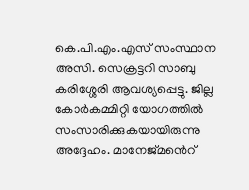കെ.പി.എം.എസ് സംസ്ഥാന അസി. സെക്രട്ടറി സാബു കരിശ്ശേരി ആവശ്യപ്പെട്ടു. ജില്ല കോർകമ്മിറ്റി യോഗത്തിൽ സംസാരിക്കുകയായിരുന്നു അദ്ദേഹം. മാനേജ്മൻെറ്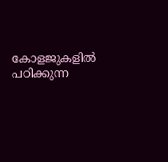കോളജുകളിൽ പഠിക്കുന്ന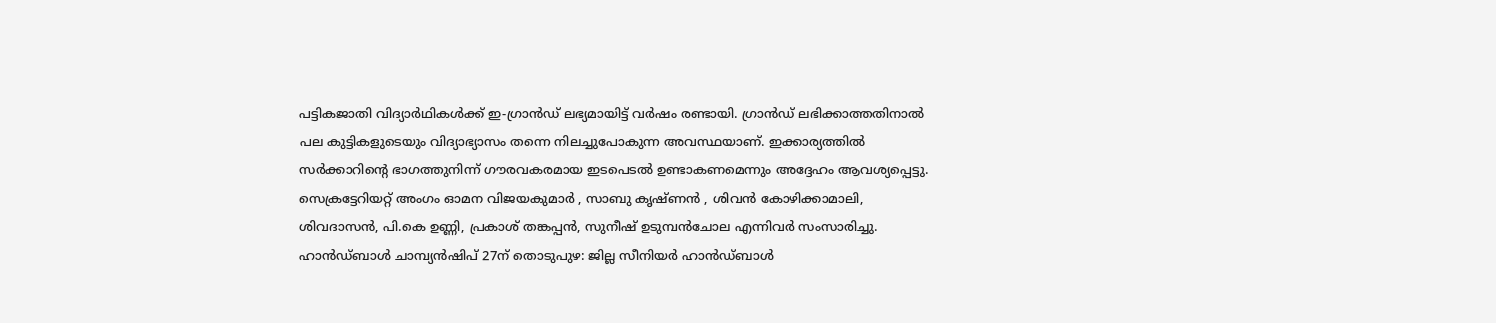പട്ടികജാതി വിദ്യാർഥികൾക്ക് ഇ-ഗ്രാൻഡ് ലഭ്യമായിട്ട് വർഷം രണ്ടായി. ഗ്രാൻഡ് ലഭിക്കാത്തതിനാൽ പല കുട്ടികളുടെയും വിദ്യാഭ്യാസം തന്നെ നിലച്ചുപോകുന്ന അവസ്ഥയാണ്. ഇക്കാര്യത്തിൽ സർക്കാറിന്‍റെ ഭാഗത്തുനിന്ന് ഗൗരവകരമായ ഇടപെടൽ ഉണ്ടാകണമെന്നും അദ്ദേഹം ആവശ്യപ്പെട്ടു. സെക്രട്ടേറിയറ്റ് അംഗം ഓമന വിജയകുമാർ , സാബു കൃഷ്ണൻ , ശിവൻ കോഴിക്കാമാലി, ശിവദാസൻ, പി.കെ ഉണ്ണി, പ്രകാശ് തങ്കപ്പൻ, സുനീഷ് ഉടുമ്പൻചോല എന്നിവർ സംസാരിച്ചു. ഹാൻഡ്ബാൾ ചാമ്പ്യൻഷിപ് 27ന് തൊടുപുഴ: ജില്ല സീനിയർ ഹാൻഡ്ബാൾ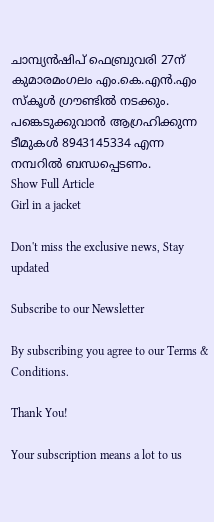ചാമ്പ്യൻഷിപ് ഫെബ്രുവരി 27ന് കുമാരമംഗലം എം.കെ.എൻ.എം സ്കൂൾ ഗ്രൗണ്ടിൽ നടക്കും. പങ്കെടുക്കുവാൻ ആഗ്രഹിക്കുന്ന ടീമുകൾ 8943145334 എന്ന നമ്പറിൽ ബന്ധപ്പെടണം.
Show Full Article
Girl in a jacket

Don't miss the exclusive news, Stay updated

Subscribe to our Newsletter

By subscribing you agree to our Terms & Conditions.

Thank You!

Your subscription means a lot to us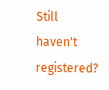Still haven't registered?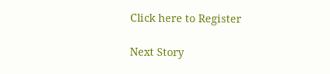Click here to Register

Next Story